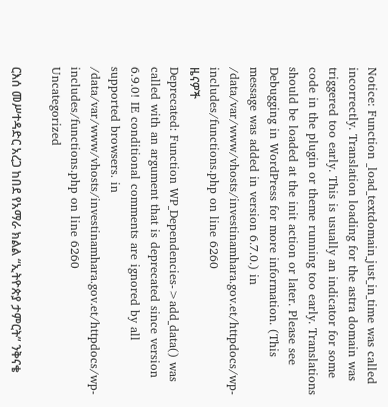Notice: Function _load_textdomain_just_in_time was called incorrectly. Translation loading for the astra domain was triggered too early. This is usually an indicator for some code in the plugin or theme running too early. Translations should be loaded at the init action or later. Please see Debugging in WordPress for more information. (This message was added in version 6.7.0.) in /data/var/www/vhosts/investinamhara.gov.et/httpdocs/wp-includes/functions.php on line 6260
ዜናዎች
Deprecated: Function WP_Dependencies->add_data() was called with an argument that is deprecated since version 6.9.0! IE conditional comments are ignored by all supported browsers. in /data/var/www/vhosts/investinamhara.gov.et/httpdocs/wp-includes/functions.php on line 6260
Uncategorized

ርእሰ መሥተዳድር አረጋ ከበደ የአማራ ክልል “ኢትዮጵያ ታምርት” ንቅናቄ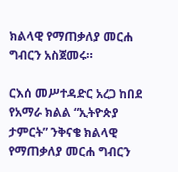ክልላዊ የማጠቃለያ መርሐ ግብርን አስጀመሩ።

ርእሰ መሥተዳድር አረጋ ከበደ የአማራ ክልል “ኢትዮጵያ ታምርት” ንቅናቄ ክልላዊ የማጠቃለያ መርሐ ግብርን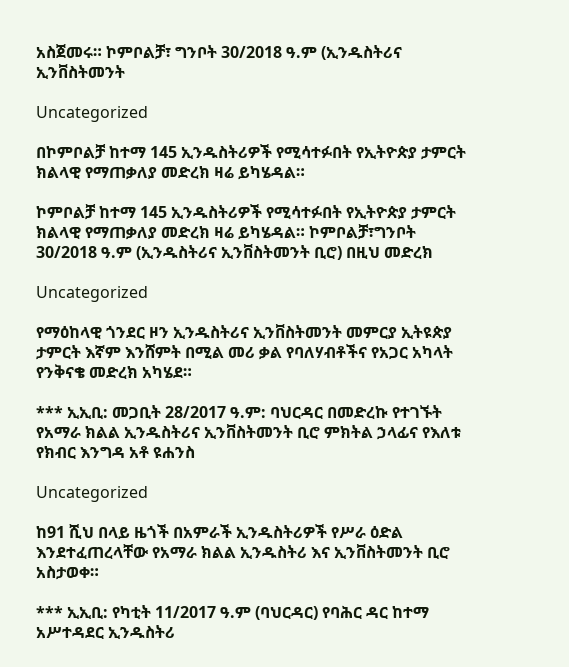አስጀመሩ። ኮምቦልቻ፣ ግንቦት 30/2018 ዓ.ም (ኢንዱስትሪና ኢንቨስትመንት

Uncategorized

በኮምቦልቻ ከተማ 145 ኢንዱስትሪዎች የሚሳተፉበት የኢትዮጵያ ታምርት ክልላዊ የማጠቃለያ መድረክ ዛሬ ይካሄዳል።

ኮምቦልቻ ከተማ 145 ኢንዱስትሪዎች የሚሳተፉበት የኢትዮጵያ ታምርት ክልላዊ የማጠቃለያ መድረክ ዛሬ ይካሄዳል። ኮምቦልቻ፣ግንቦት 30/2018 ዓ.ም (ኢንዱስትሪና ኢንቨስትመንት ቢሮ) በዚህ መድረክ

Uncategorized

የማዕከላዊ ጎንደር ዞን ኢንዱስትሪና ኢንቨስትመንት መምርያ ኢትዩጵያ ታምርት እኛም እንሸምት በሚል መሪ ቃል የባለሃብቶችና የአጋር አካላት የንቅናቄ መድረክ አካሄደ።

*** ኢኢቢ: መጋቢት 28/2017 ዓ.ም: ባህርዳር በመድረኩ የተገኙት የአማራ ክልል ኢንዱስትሪና ኢንቨስትመንት ቢሮ ምክትል ኃላፊና የእለቱ የክብር እንግዳ አቶ ዩሐንስ

Uncategorized

ከ91 ሺህ በላይ ዜጎች በአምራች ኢንዱስትሪዎች የሥራ ዕድል እንደተፈጠረላቸው የአማራ ክልል ኢንዱስትሪ እና ኢንቨስትመንት ቢሮ አስታወቀ።

*** ኢኢቢ: የካቲት 11/2017 ዓ.ም (ባህርዳር) የባሕር ዳር ከተማ አሥተዳደር ኢንዱስትሪ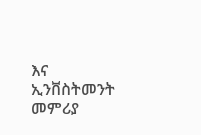እና ኢንቨስትመንት መምሪያ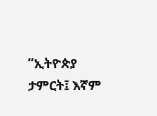”ኢትዮጵያ ታምርት፤ እኛም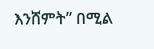እንሸምት” በሚል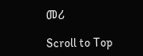መሪ

Scroll to Top